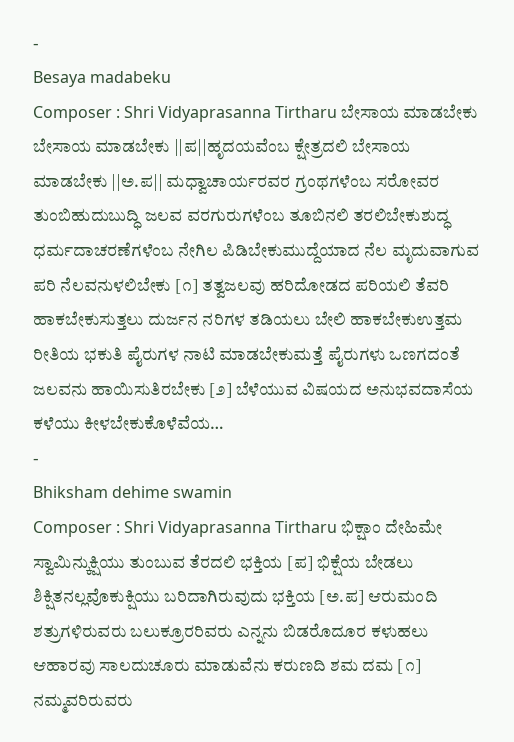-
Besaya madabeku
Composer : Shri Vidyaprasanna Tirtharu ಬೇಸಾಯ ಮಾಡಬೇಕು ಬೇಸಾಯ ಮಾಡಬೇಕು ||ಪ||ಹೃದಯವೆಂಬ ಕ್ಷೇತ್ರದಲಿ ಬೇಸಾಯ ಮಾಡಬೇಕು ||ಅ.ಪ|| ಮಧ್ವಾಚಾರ್ಯರವರ ಗ್ರಂಥಗಳೆಂಬ ಸರೋವರ ತುಂಬಿಹುದುಬುದ್ಧಿ ಜಲವ ವರಗುರುಗಳೆಂಬ ತೂಬಿನಲಿ ತರಲಿಬೇಕುಶುದ್ಧ ಧರ್ಮದಾಚರಣೆಗಳೆಂಬ ನೇಗಿಲ ಪಿಡಿಬೇಕುಮುದ್ದೆಯಾದ ನೆಲ ಮೃದುವಾಗುವ ಪರಿ ನೆಲವನುಳಲಿಬೇಕು [೧] ತತ್ವಜಲವು ಹರಿದೋಡದ ಪರಿಯಲಿ ತೆವರಿ ಹಾಕಬೇಕುಸುತ್ತಲು ದುರ್ಜನ ನರಿಗಳ ತಡಿಯಲು ಬೇಲಿ ಹಾಕಬೇಕುಉತ್ತಮ ರೀತಿಯ ಭಕುತಿ ಪೈರುಗಳ ನಾಟಿ ಮಾಡಬೇಕುಮತ್ತೆ ಪೈರುಗಳು ಒಣಗದಂತೆ ಜಲವನು ಹಾಯಿಸುತಿರಬೇಕು [೨] ಬೆಳೆಯುವ ವಿಷಯದ ಅನುಭವದಾಸೆಯ ಕಳೆಯು ಕೀಳಬೇಕುಕೊಳೆವೆಯ…
-
Bhiksham dehime swamin
Composer : Shri Vidyaprasanna Tirtharu ಭಿಕ್ಷಾಂ ದೇಹಿಮೇ ಸ್ವಾಮಿನ್ಕುಕ್ಷಿಯು ತುಂಬುವ ತೆರದಲಿ ಭಕ್ತಿಯ [ಪ] ಭಿಕ್ಷೆಯ ಬೇಡಲು ಶಿಕ್ಷಿತನಲ್ಲವೊಕುಕ್ಷಿಯು ಬರಿದಾಗಿರುವುದು ಭಕ್ತಿಯ [ಅ.ಪ] ಆರುಮಂದಿ ಶತ್ರುಗಳಿರುವರು ಬಲುಕ್ರೂರರಿವರು ಎನ್ನನು ಬಿಡರೊದೂರ ಕಳುಹಲು ಆಹಾರವು ಸಾಲದುಚೂರು ಮಾಡುವೆನು ಕರುಣದಿ ಶಮ ದಮ [೧] ನಮ್ಮವರಿರುವರು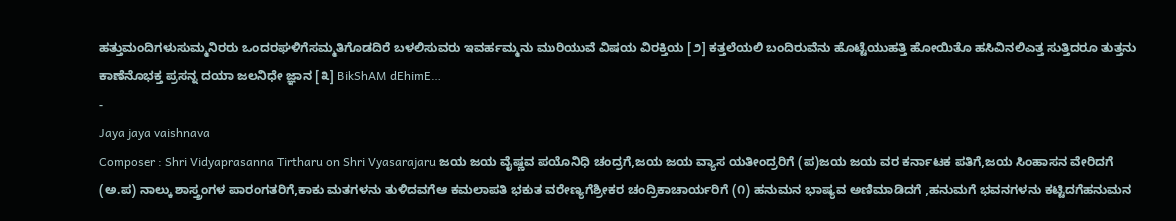ಹತ್ತುಮಂದಿಗಳುಸುಮ್ಮನಿರರು ಒಂದರಘಳಿಗೆಸಮ್ಮತಿಗೊಡದಿರೆ ಬಳಲಿಸುವರು ಇವರ್ಹಮ್ಮನು ಮುರಿಯುವೆ ವಿಷಯ ವಿರಕ್ತಿಯ [೨] ಕತ್ತಲೆಯಲಿ ಬಂದಿರುವೆನು ಹೊಟ್ಟೆಯುಹತ್ತಿ ಹೋಯಿತೊ ಹಸಿವಿನಲಿಎತ್ತ ಸುತ್ತಿದರೂ ತುತ್ತನು ಕಾಣೆನೊಭಕ್ತ ಪ್ರಸನ್ನ ದಯಾ ಜಲನಿಧೇ ಜ್ಞಾನ [೩] BikShAM dEhimE…
-
Jaya jaya vaishnava
Composer : Shri Vidyaprasanna Tirtharu on Shri Vyasarajaru ಜಯ ಜಯ ವೈಷ್ಣವ ಪಯೊನಿಧಿ ಚಂದ್ರಗೆ,ಜಯ ಜಯ ವ್ಯಾಸ ಯತೀಂದ್ರರಿಗೆ (ಪ)ಜಯ ಜಯ ವರ ಕರ್ನಾಟಕ ಪತಿಗೆ,ಜಯ ಸಿಂಹಾಸನ ವೇರಿದಗೆ (ಅ.ಪ) ನಾಲ್ಕು ಶಾಸ್ತ್ರಂಗಳ ಪಾರಂಗತರಿಗೆ,ಕಾಕು ಮತಗಳನು ತುಳಿದವಗೆಆ ಕಮಲಾಪತಿ ಭಕುತ ವರೇಣ್ಯಗೆಶ್ರೀಕರ ಚಂದ್ರಿಕಾಚಾರ್ಯರಿಗೆ (೧) ಹನುಮನ ಭಾಷ್ಯವ ಅಣಿಮಾಡಿದಗೆ ,ಹನುಮಗೆ ಭವನಗಳನು ಕಟ್ಟಿದಗೆಹನುಮನ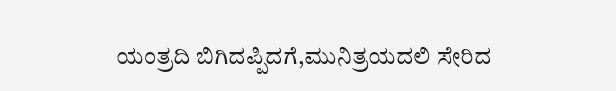ಯಂತ್ರದಿ ಬಿಗಿದಪ್ಪಿದಗೆ,ಮುನಿತ್ರಯದಲಿ ಸೇರಿದ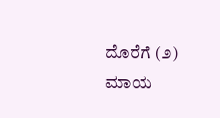ದೊರೆಗೆ (೨) ಮಾಯ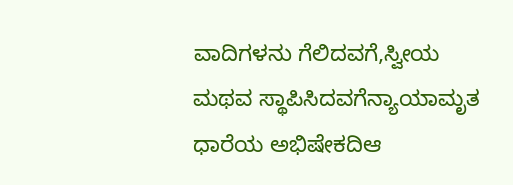ವಾದಿಗಳನು ಗೆಲಿದವಗೆ,ಸ್ವೀಯ ಮಥವ ಸ್ಥಾಪಿಸಿದವಗೆನ್ಯಾಯಾಮೃತ ಧಾರೆಯ ಅಭಿಷೇಕದಿಆ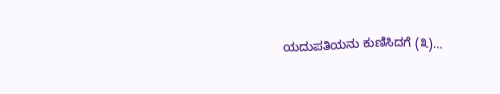ಯದುಪತಿಯನು ಕುಣಿಸಿದಗೆ (೩)…